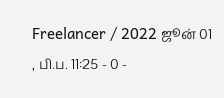Freelancer / 2022 ஜூன் 01 , பி.ப. 11:25 - 0 -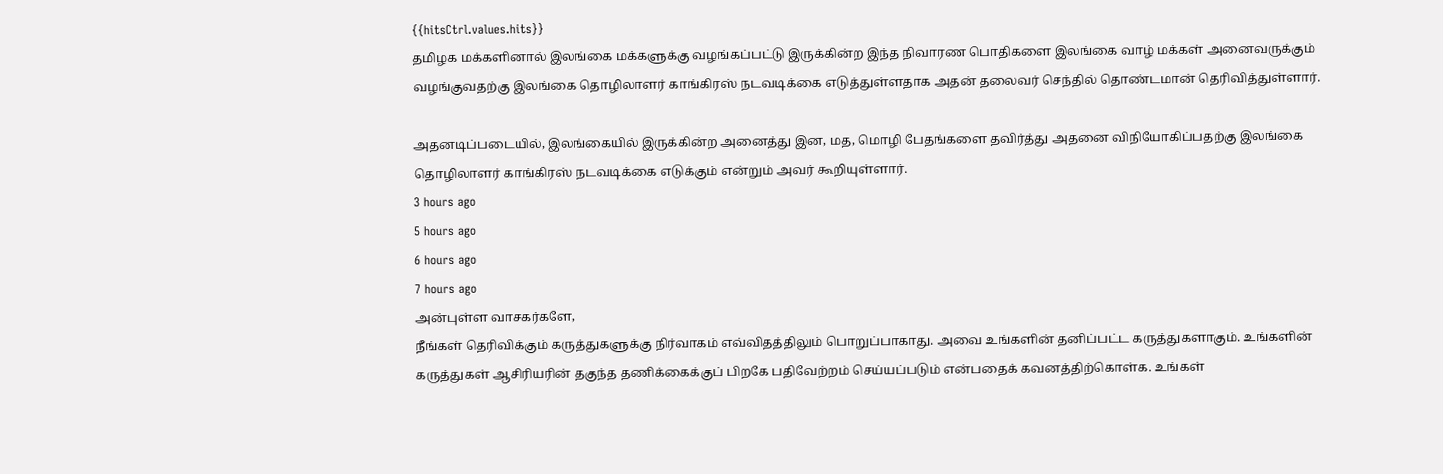{{hitsCtrl.values.hits}}
தமிழக மக்களினால் இலங்கை மக்களுக்கு வழங்கப்பட்டு இருக்கின்ற இந்த நிவாரண பொதிகளை இலங்கை வாழ் மக்கள் அனைவருக்கும் வழங்குவதற்கு இலங்கை தொழிலாளர் காங்கிரஸ் நடவடிக்கை எடுத்துள்ளதாக அதன் தலைவர் செந்தில் தொண்டமான் தெரிவித்துள்ளார்.

அதனடிப்படையில், இலங்கையில் இருக்கின்ற அனைத்து இன, மத, மொழி பேதங்களை தவிர்த்து அதனை விநியோகிப்பதற்கு இலங்கை தொழிலாளர் காங்கிரஸ் நடவடிக்கை எடுக்கும் என்றும் அவர் கூறியுள்ளார்.
3 hours ago
5 hours ago
6 hours ago
7 hours ago
அன்புள்ள வாசகர்களே,
நீங்கள் தெரிவிக்கும் கருத்துகளுக்கு நிர்வாகம் எவ்விதத்திலும் பொறுப்பாகாது. அவை உங்களின் தனிப்பட்ட கருத்துகளாகும். உங்களின் கருத்துகள் ஆசிரியரின் தகுந்த தணிக்கைக்குப் பிறகே பதிவேற்றம் செய்யப்படும் என்பதைக் கவனத்திற்கொள்க. உங்கள்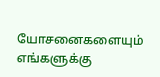யோசனைகளையும் எங்களுக்கு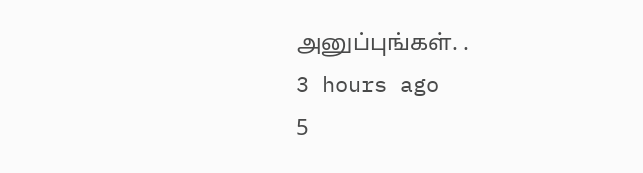அனுப்புங்கள். .
3 hours ago
5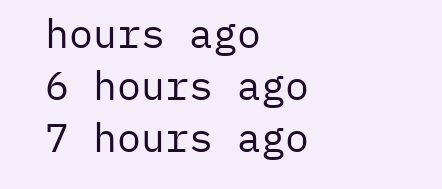hours ago
6 hours ago
7 hours ago